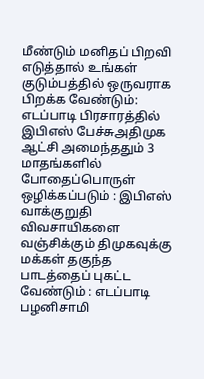மீண்டும் மனிதப் பிறவி எடுத்தால் உங்கள் குடும்பத்தில் ஒருவராக பிறக்க வேண்டும்: எடப்பாடி பிரசாரத்தில் இபிஎஸ் பேச்சுஅதிமுக ஆட்சி அமைந்ததும் 3 மாதங்களில் போதைப்பொருள் ஒழிக்கப்படும் : இபிஎஸ் வாக்குறுதி விவசாயிகளை வஞ்சிக்கும் திமுகவுக்கு மக்கள் தகுந்த பாடத்தைப் புகட்ட வேண்டும் : எடப்பாடி பழனிசாமி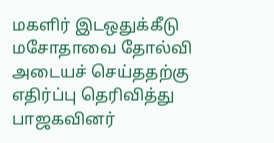மகளிர் இடஒதுக்கீடு மசோதாவை தோல்வி அடையச் செய்ததற்கு எதிர்ப்பு தெரிவித்து பாஜகவினர்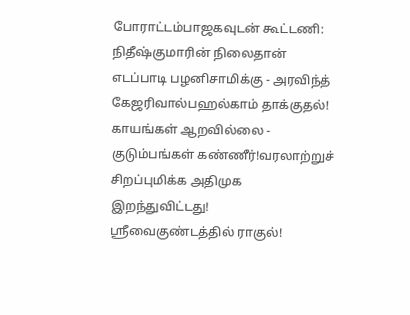போராட்டம்பாஜகவுடன் கூட்டணி: நிதீஷ்குமாரின் நிலைதான் எடப்பாடி பழனிசாமிக்கு - அரவிந்த் கேஜரிவால்பஹல்காம் தாக்குதல்! காயங்கள் ஆறவில்லை - குடும்பங்கள் கண்ணீர்!வரலாற்றுச் சிறப்புமிக்க அதிமுக இறந்துவிட்டது! ஸ்ரீவைகுண்டத்தில் ராகுல்!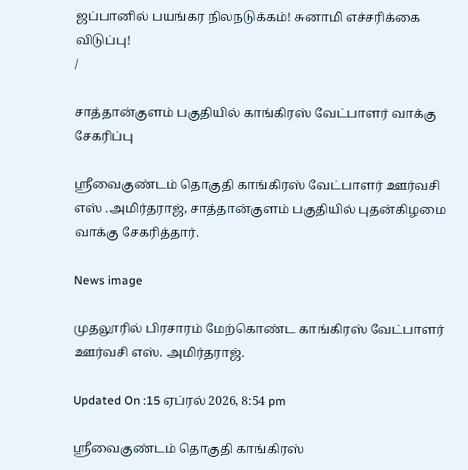ஜப்பானில் பயங்கர நிலநடுக்கம்! சுனாமி எச்சரிக்கை விடுப்பு!
/

சாத்தான்குளம் பகுதியில் காங்கிரஸ் வேட்பாளர் வாக்கு சேகரிப்பு

ஸ்ரீவைகுண்டம் தொகுதி காங்கிரஸ் வேட்பாளர் ஊர்வசி எஸ் .அமிர்தராஜ், சாத்தான்குளம் பகுதியில் புதன்கிழமை வாக்கு சேகரித்தார்.

News image

முதலூரில் பிரசாரம் மேற்கொண்ட காங்கிரஸ் வேட்பாளர் ஊர்வசி எஸ். அமிர்தராஜ்.

Updated On :15 ஏப்ரல் 2026, 8:54 pm

ஸ்ரீவைகுண்டம் தொகுதி காங்கிரஸ்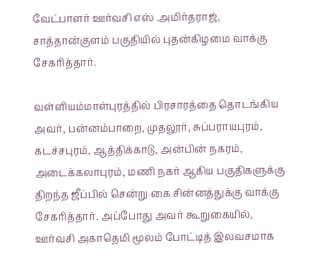வேட்பாளர் ஊர்வசி எஸ் .அமிர்தராஜ், சாத்தான்குளம் பகுதியில் புதன்கிழமை வாக்கு சேகரித்தார்.

வள்ளியம்மாள்புரத்தில் பிரசாரத்தை தொடங்கிய அவர், பன்னம்பாறை, முதலூர், சுப்பராயபுரம், கடச்சபுரம், ஆத்திக்காடு, அன்பின் நகரம், அடைக்கலாபுரம், மணி நகர் ஆகிய பகுதிகளுக்கு திறந்த ஜீப்பில் சென்று கை சின்னத்துக்கு வாக்கு சேகரித்தார். அப்போது அவர் கூறுகையில், ஊர்வசி அகாதெமி மூலம் போட்டித் இலவசமாக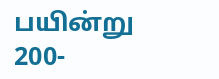பயின்று 200-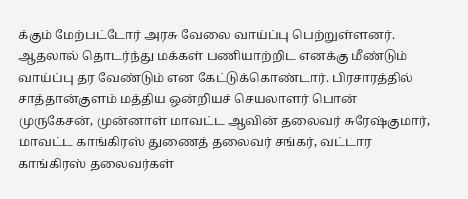க்கும் மேற்பட்டோர் அரசு வேலை வாய்ப்பு பெற்றுள்ளனர். ஆதலால் தொடர்ந்து மக்கள் பணியாற்றிட எனக்கு மீண்டும் வாய்ப்பு தர வேண்டும் என கேட்டுக்கொண்டார். பிரசாரத்தில் சாத்தான்குளம் மத்திய ஒன்றியச் செயலாளர் பொன் முருகேசன், முன்னாள் மாவட்ட ஆவின் தலைவர் சுரேஷ்குமார், மாவட்ட காங்கிரஸ் துணைத் தலைவர் சங்கர், வட்டார காங்கிரஸ் தலைவர்கள்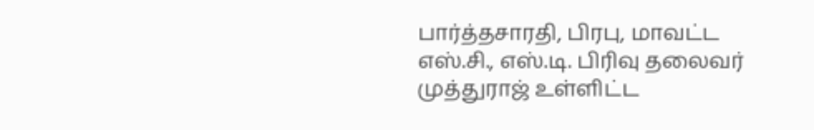பார்த்தசாரதி, பிரபு, மாவட்ட எஸ்.சி., எஸ்.டி. பிரிவு தலைவர் முத்துராஜ் உள்ளிட்ட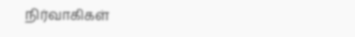நிர்வாகிகள்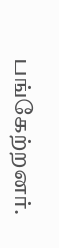பங்கேற்றனர்.